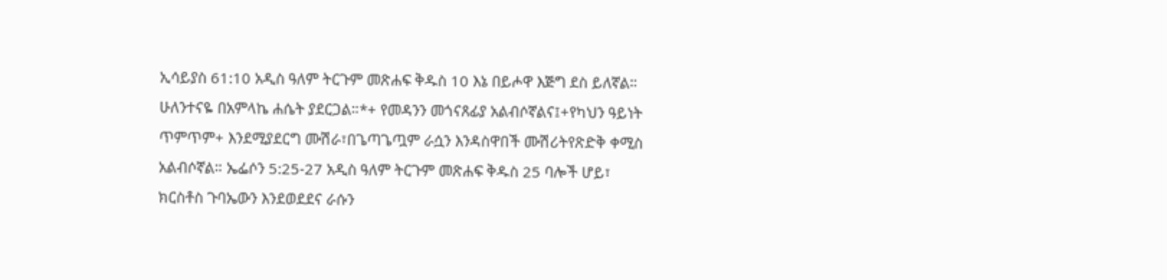ኢሳይያስ 61:10 አዲስ ዓለም ትርጉም መጽሐፍ ቅዱስ 10 እኔ በይሖዋ እጅግ ደስ ይለኛል። ሁለንተናዬ በአምላኬ ሐሴት ያደርጋል።*+ የመዳንን መጎናጸፊያ አልብሶኛልና፤+የካህን ዓይነት ጥምጥም+ እንደሚያደርግ ሙሽራ፣በጌጣጌጧም ራሷን እንዳስዋበች ሙሽሪትየጽድቅ ቀሚስ አልብሶኛል። ኤፌሶን 5:25-27 አዲስ ዓለም ትርጉም መጽሐፍ ቅዱስ 25 ባሎች ሆይ፣ ክርስቶስ ጉባኤውን እንደወደደና ራሱን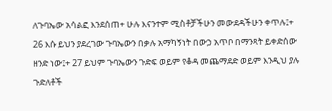ለጉባኤው አሳልፎ እንደሰጠ+ ሁሉ እናንተም ሚስቶቻችሁን መውደዳችሁን ቀጥሉ፤+ 26 እሱ ይህን ያደረገው ጉባኤውን በቃሉ አማካኝነት በውኃ አጥቦ በማንጻት ይቀድሰው ዘንድ ነው፤+ 27 ይህም ጉባኤውን ጉድፍ ወይም የቆዳ መጨማደድ ወይም እንዲህ ያሉ ጉድለቶች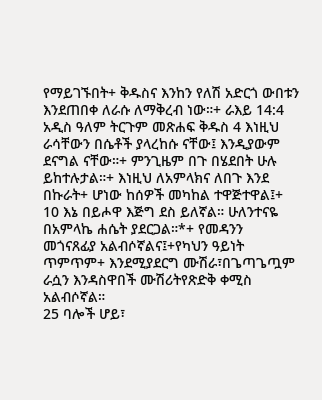የማይገኙበት+ ቅዱስና እንከን የለሽ አድርጎ ውበቱን እንደጠበቀ ለራሱ ለማቅረብ ነው።+ ራእይ 14:4 አዲስ ዓለም ትርጉም መጽሐፍ ቅዱስ 4 እነዚህ ራሳቸውን በሴቶች ያላረከሱ ናቸው፤ እንዲያውም ደናግል ናቸው።+ ምንጊዜም በጉ በሄደበት ሁሉ ይከተሉታል።+ እነዚህ ለአምላክና ለበጉ እንደ በኩራት+ ሆነው ከሰዎች መካከል ተዋጅተዋል፤+
10 እኔ በይሖዋ እጅግ ደስ ይለኛል። ሁለንተናዬ በአምላኬ ሐሴት ያደርጋል።*+ የመዳንን መጎናጸፊያ አልብሶኛልና፤+የካህን ዓይነት ጥምጥም+ እንደሚያደርግ ሙሽራ፣በጌጣጌጧም ራሷን እንዳስዋበች ሙሽሪትየጽድቅ ቀሚስ አልብሶኛል።
25 ባሎች ሆይ፣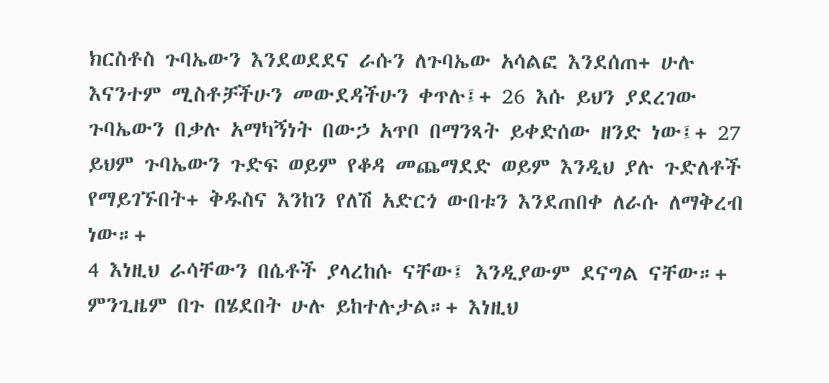ክርስቶስ ጉባኤውን እንደወደደና ራሱን ለጉባኤው አሳልፎ እንደሰጠ+ ሁሉ እናንተም ሚስቶቻችሁን መውደዳችሁን ቀጥሉ፤+ 26 እሱ ይህን ያደረገው ጉባኤውን በቃሉ አማካኝነት በውኃ አጥቦ በማንጻት ይቀድሰው ዘንድ ነው፤+ 27 ይህም ጉባኤውን ጉድፍ ወይም የቆዳ መጨማደድ ወይም እንዲህ ያሉ ጉድለቶች የማይገኙበት+ ቅዱስና እንከን የለሽ አድርጎ ውበቱን እንደጠበቀ ለራሱ ለማቅረብ ነው።+
4 እነዚህ ራሳቸውን በሴቶች ያላረከሱ ናቸው፤ እንዲያውም ደናግል ናቸው።+ ምንጊዜም በጉ በሄደበት ሁሉ ይከተሉታል።+ እነዚህ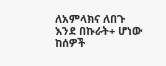ለአምላክና ለበጉ እንደ በኩራት+ ሆነው ከሰዎች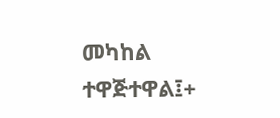መካከል ተዋጅተዋል፤+